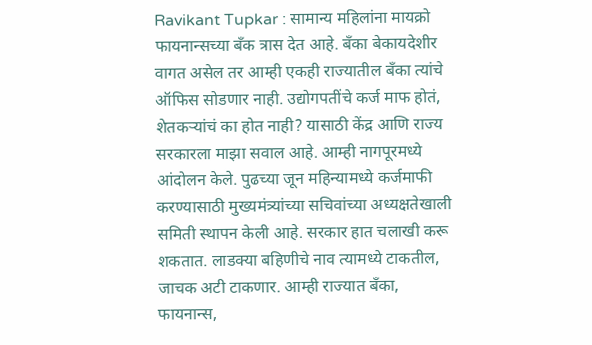Ravikant Tupkar : सामान्य महिलांना मायक्रो फायनान्सच्या बँक त्रास देत आहे. बँका बेकायदेशीर वागत असेल तर आम्ही एकही राज्यातील बँका त्यांचे ऑफिस सोडणार नाही. उद्योगपतींचे कर्ज माफ होतं, शेतकऱ्यांचं का होत नाही? यासाठी केंद्र आणि राज्य सरकारला माझा सवाल आहे. आम्ही नागपूरमध्ये आंदोलन केले. पुढच्या जून महिन्यामध्ये कर्जमाफी करण्यासाठी मुख्यमंत्र्यांच्या सचिवांच्या अध्यक्षतेखाली समिती स्थापन केली आहे. सरकार हात चलाखी करू शकतात. लाडक्या बहिणीचे नाव त्यामध्ये टाकतील, जाचक अटी टाकणार. आम्ही राज्यात बँका, फायनान्स,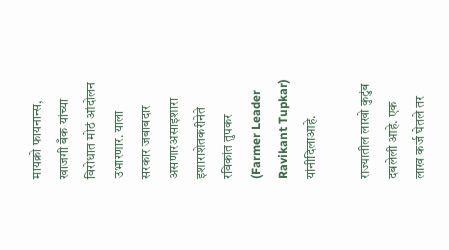मायक्रो फायनान्स, खाजगी बँक यांच्या विरोधात मोठं आंदोलन उभारणार. याला सरकार जबाबदार असणारअसाइशारा इशाराशेतकरीनेते रविकांत तुपकर (Farmer Leader Ravikant Tupkar) यांनीदिलाआहे.

राज्यातील लाखो कुटुंब दबलेली आहे. एक लाख कर्ज घेतले तर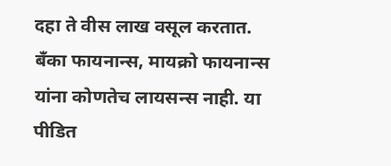दहा ते वीस लाख वसूल करतात. बँका फायनान्स, मायक्रो फायनान्स यांना कोणतेच लायसन्स नाही. या पीडित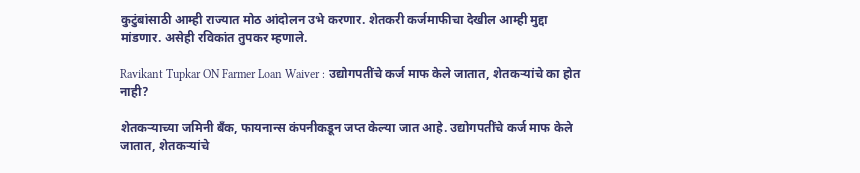कुटुंबांसाठी आम्ही राज्यात मोठ आंदोलन उभे करणार. शेतकरी कर्जमाफीचा देखील आम्ही मुद्दा मांडणार. असेही रविकांत तुपकर म्हणाले.

Ravikant Tupkar ON Farmer Loan Waiver : उद्योगपतींचे कर्ज माफ केले जातात, शेतकऱ्यांचे का होत नाही?

शेतकऱ्याच्या जमिनी बँक, फायनान्स कंपनीकडून जप्त केल्या जात आहे. उद्योगपतींचे कर्ज माफ केले जातात, शेतकऱ्यांचे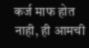कर्ज माफ होत नाही, ही आमची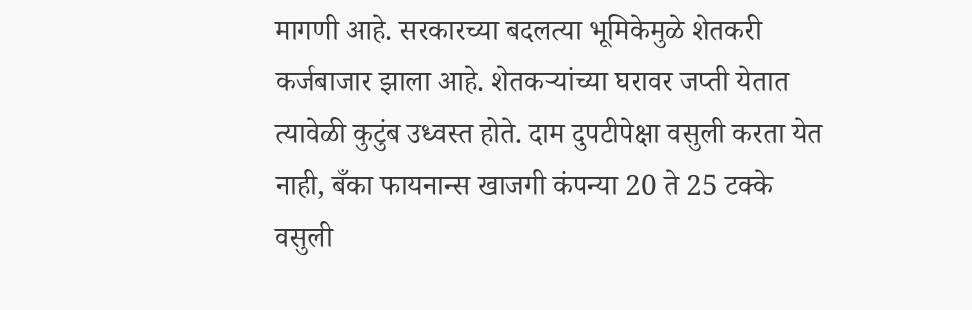मागणी आहे. सरकारच्या बदलत्या भूमिकेमुळे शेतकरी कर्जबाजार झाला आहे. शेतकऱ्यांच्या घरावर जप्ती येतात त्यावेळी कुटुंब उध्वस्त होते. दाम दुपटीपेक्षा वसुली करता येत नाही, बँका फायनान्स खाजगी कंपन्या 20 ते 25 टक्के वसुली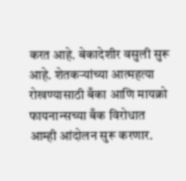करत आहे. बेकादेशीर वसुली सुरू आहे. शेतकऱ्यांच्या आत्महत्या रोखण्यासाठी बँका आणि मायक्रो फायनान्सच्या बँक विरोधात आम्ही आंदोलन सुरू करणार.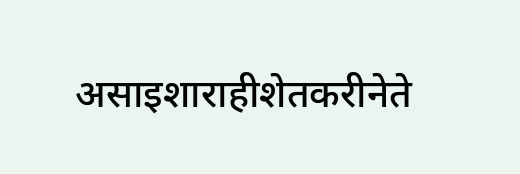असाइशाराहीशेतकरीनेते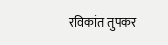रविकांत तुपकर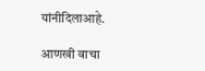यांनीदिलाआहे.

आणखी वाचा